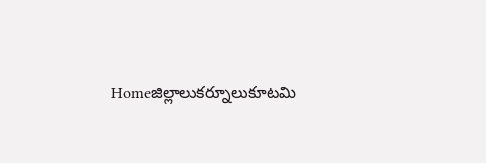Homeజిల్లాలుకర్నూలుకూటమి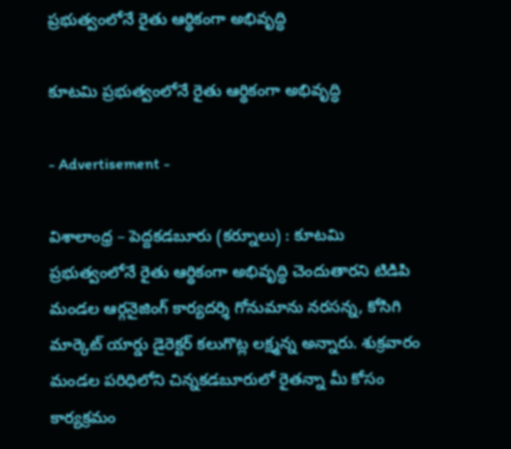ప్రభుత్వంలోనే రైతు ఆర్థికంగా అభివృద్ధి

కూటమి ప్రభుత్వంలోనే రైతు ఆర్థికంగా అభివృద్ధి

- Advertisement -

విశాలాంధ్ర – పెద్దకడబూరు (కర్నూలు) : కూటమి ప్రభుత్వంలోనే రైతు ఆర్థికంగా అభివృద్ధి చెందుతారని టిడిపి మండల ఆర్గనైజింగ్ కార్యదర్శి గోనుమాను నరసన్న, కోసిగి మార్కెట్ యార్డు డైరెక్టర్ కలుగొట్ల లక్ష్మన్న అన్నారు. శుక్రవారం మండల పరిధిలోని చిన్నకడబూరులో రైతన్నా మీ కోసం కార్యక్రమం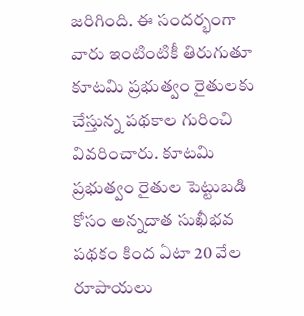జరిగింది. ఈ సందర్భంగా వారు ఇంటింటికీ తిరుగుతూ కూటమి ప్రభుత్వం రైతులకు చేస్తున్న పథకాల గురించి వివరించారు. కూటమి ప్రభుత్వం రైతుల పెట్టుబడి కోసం అన్నదాత సుఖీభవ పథకం కింద ఏటా 20 వేల రూపాయలు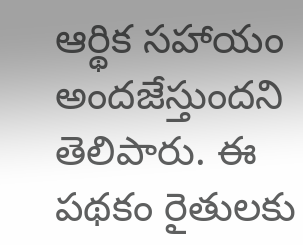ఆర్థిక సహాయం అందజేస్తుందని తెలిపారు. ఈ పథకం రైతులకు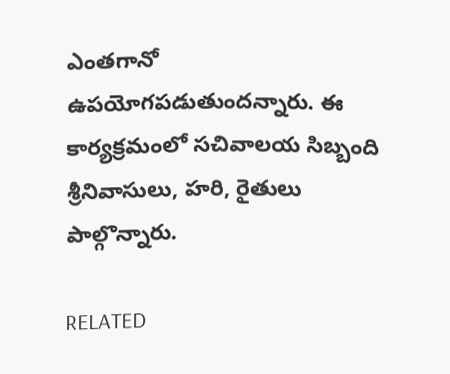ఎంతగానో ఉపయోగపడుతుందన్నారు. ఈ కార్యక్రమంలో సచివాలయ సిబ్బంది శ్రీనివాసులు, హరి, రైతులు పాల్గొన్నారు.

RELATED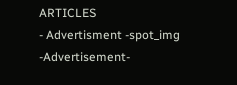ARTICLES
- Advertisment -spot_img
-Advertisement-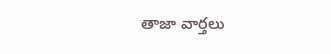తాజా వార్తలు